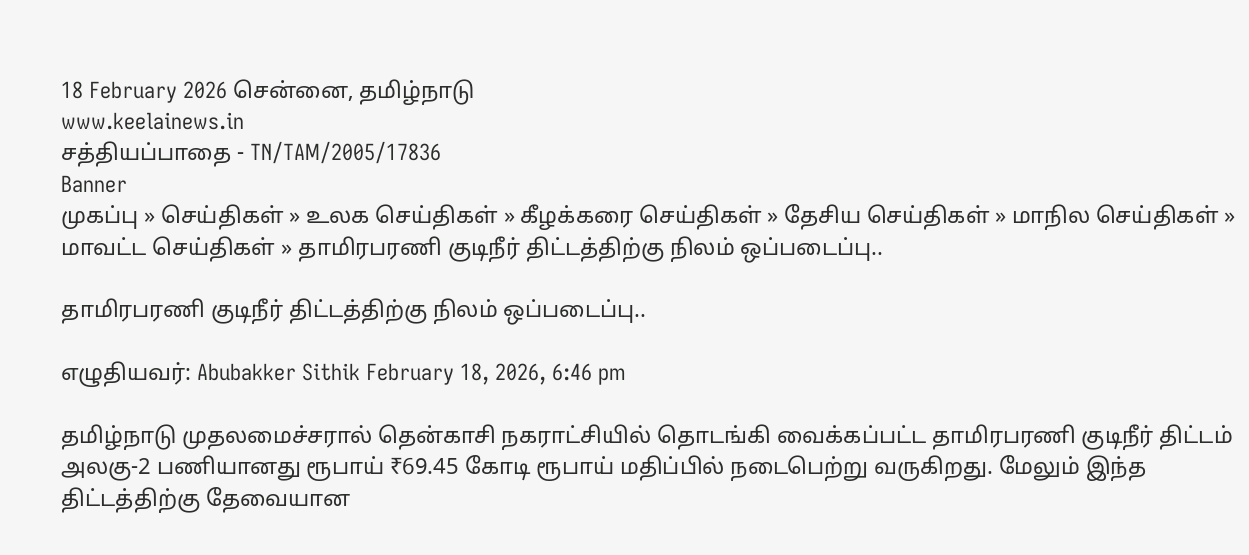18 February 2026 சென்னை, தமிழ்நாடு
www.keelainews.in
சத்தியப்பாதை - TN/TAM/2005/17836
Banner
முகப்பு » செய்திகள் » உலக செய்திகள் » கீழக்கரை செய்திகள் » தேசிய செய்திகள் » மாநில செய்திகள் » மாவட்ட செய்திகள் » தாமிரபரணி குடிநீர் திட்டத்திற்கு நிலம் ஒப்படைப்பு..

தாமிரபரணி குடிநீர் திட்டத்திற்கு நிலம் ஒப்படைப்பு..

எழுதியவர்: Abubakker Sithik February 18, 2026, 6:46 pm

தமிழ்நாடு முதலமைச்சரால் தென்காசி நகராட்சியில் தொடங்கி வைக்கப்பட்ட தாமிரபரணி குடிநீர் திட்டம் அலகு-2 பணியானது ரூபாய் ₹69.45 கோடி ரூபாய் மதிப்பில் நடைபெற்று வருகிறது. மேலும் இந்த திட்டத்திற்கு தேவையான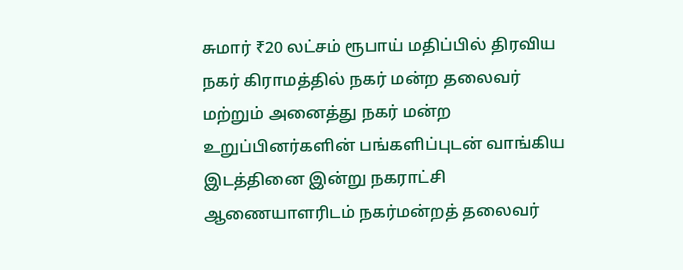சுமார் ₹20 லட்சம் ரூபாய் மதிப்பில் திரவிய நகர் கிராமத்தில் நகர் மன்ற தலைவர் மற்றும் அனைத்து நகர் மன்ற உறுப்பினர்களின் பங்களிப்புடன் வாங்கிய இடத்தினை இன்று நகராட்சி ஆணையாளரிடம் நகர்மன்றத் தலைவர்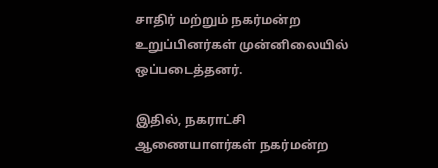சாதிர் மற்றும் நகர்மன்ற உறுப்பினர்கள் முன்னிலையில் ஒப்படைத்தனர்.

இதில், நகராட்சி ஆணையாளர்கள் நகர்மன்ற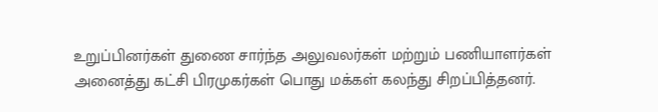உறுப்பினர்கள் துணை சார்ந்த அலுவலர்கள் மற்றும் பணியாளர்கள் அனைத்து கட்சி பிரமுகர்கள் பொது மக்கள் கலந்து சிறப்பித்தனர்.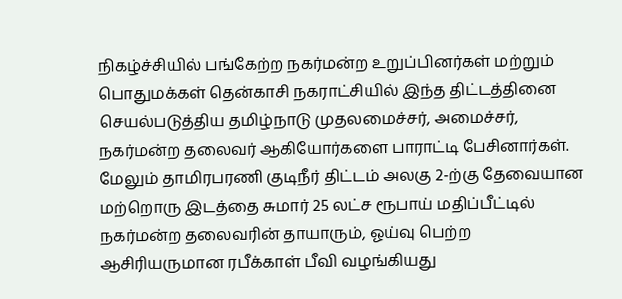நிகழ்ச்சியில் பங்கேற்ற நகர்மன்ற உறுப்பினர்கள் மற்றும் பொதுமக்கள் தென்காசி நகராட்சியில் இந்த திட்டத்தினை செயல்படுத்திய தமிழ்நாடு முதலமைச்சர், அமைச்சர், நகர்மன்ற தலைவர் ஆகியோர்களை பாராட்டி பேசினார்கள். மேலும் தாமிரபரணி குடிநீர் திட்டம் அலகு 2-ற்கு தேவையான மற்றொரு இடத்தை சுமார் 25 லட்ச ரூபாய் மதிப்பீட்டில் நகர்மன்ற தலைவரின் தாயாரும், ஓய்வு பெற்ற ஆசிரியருமான ரபீக்காள் பீவி வழங்கியது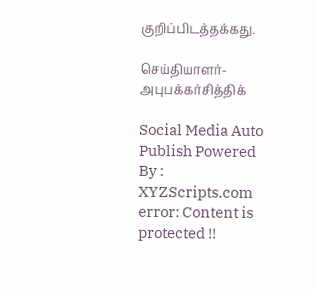குறிப்பிடத்தக்கது.

செய்தியாளர்-அபுபக்கர்சித்திக்

Social Media Auto Publish Powered By : XYZScripts.com
error: Content is protected !!